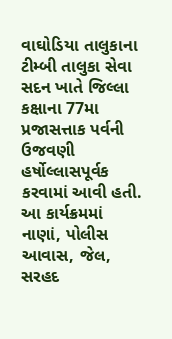વાઘોડિયા તાલુકાના ટીમ્બી તાલુકા સેવા સદન ખાતે જિલ્લા કક્ષાના 77મા પ્રજાસત્તાક પર્વની ઉજવણી હર્ષોલ્લાસપૂર્વક કરવામાં આવી હતી. આ કાર્યક્રમમાં નાણાં, પોલીસ આવાસ, જેલ, સરહદ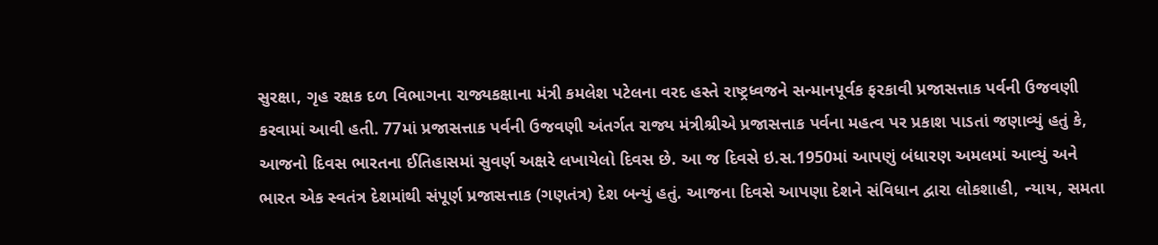સુરક્ષા, ગૃહ રક્ષક દળ વિભાગના રાજ્યકક્ષાના મંત્રી કમલેશ પટેલના વરદ હસ્તે રાષ્ટ્રધ્વજને સન્માનપૂર્વક ફરકાવી પ્રજાસત્તાક પર્વની ઉજવણી કરવામાં આવી હતી. 77માં પ્રજાસત્તાક પર્વની ઉજવણી અંતર્ગત રાજ્ય મંત્રીશ્રીએ પ્રજાસત્તાક પર્વના મહત્વ પર પ્રકાશ પાડતાં જણાવ્યું હતું કે, આજનો દિવસ ભારતના ઈતિહાસમાં સુવર્ણ અક્ષરે લખાયેલો દિવસ છે. આ જ દિવસે ઇ.સ.1950માં આપણું બંધારણ અમલમાં આવ્યું અને ભારત એક સ્વતંત્ર દેશમાંથી સંપૂર્ણ પ્રજાસત્તાક (ગણતંત્ર) દેશ બન્યું હતું. આજના દિવસે આપણા દેશને સંવિધાન દ્વારા લોકશાહી, ન્યાય, સમતા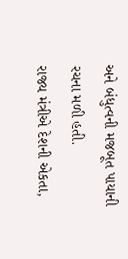અને બંધુત્વની મજબૂત પાયાની રચના મળી હતી.
રાજ્ય મંત્રીએ દેશની એકતા,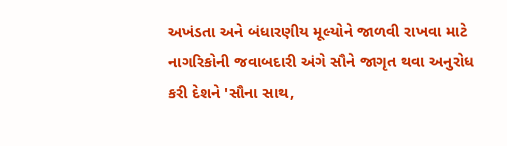અખંડતા અને બંધારણીય મૂલ્યોને જાળવી રાખવા માટે નાગરિકોની જવાબદારી અંગે સૌને જાગૃત થવા અનુરોધ કરી દેશને 'સૌના સાથ,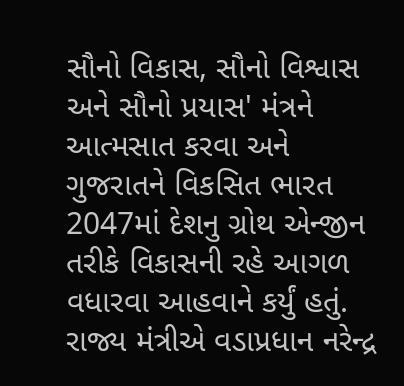સૌનો વિકાસ, સૌનો વિશ્વાસ અને સૌનો પ્રયાસ' મંત્રને આત્મસાત કરવા અને ગુજરાતને વિકસિત ભારત 2047માં દેશનુ ગ્રોથ એન્જીન તરીકે વિકાસની રહે આગળ વધારવા આહવાને કર્યું હતું. રાજ્ય મંત્રીએ વડાપ્રધાન નરેન્દ્ર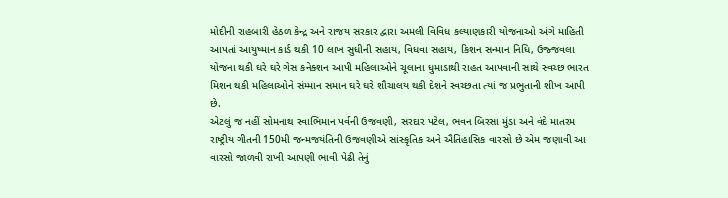મોદીની રાહબારી હેઠળ કેન્દ્ર અને રાજય સરકાર દ્વારા અમલી વિવિધ કલ્યાણકારી યોજનાઓ અંગે માહિતી આપતાં આયુષ્માન કાર્ડ થકી 10 લાખ સુધીની સહાય, વિધવા સહાય, કિશન સન્માન નિધિ, ઉજ્જવલા યોજના થકી ઘરે ઘરે ગેસ કનેક્શન આપી મહિલાઓને ચૂલાના ધુમાડાથી રાહત આપવાની સાથે સ્વચ્છ ભારત મિશન થકી મહિલાઓને સંમ્માન સમાન ઘરે ઘરે શૌચાલય થકી દેશને સ્વચ્છતા ત્યાં જ પ્રભુતાની શીખ આપી છે.
એટલું જ નહીં સોમનાથ સ્વાભિમાન પર્વની ઉજવણી, સરદાર પટેલ, ભવન બિરસા મુંડા અને વંદે માતરમ રાષ્ટ્રીય ગીતની 150મી જન્મજયંતિની ઉજવણીએ સાંસ્કૃતિક અને ઐતિહાસિક વારસો છે એમ જણાવી આ વારસો જાળવી રાખી આપણી ભાવી પેઢી તેનું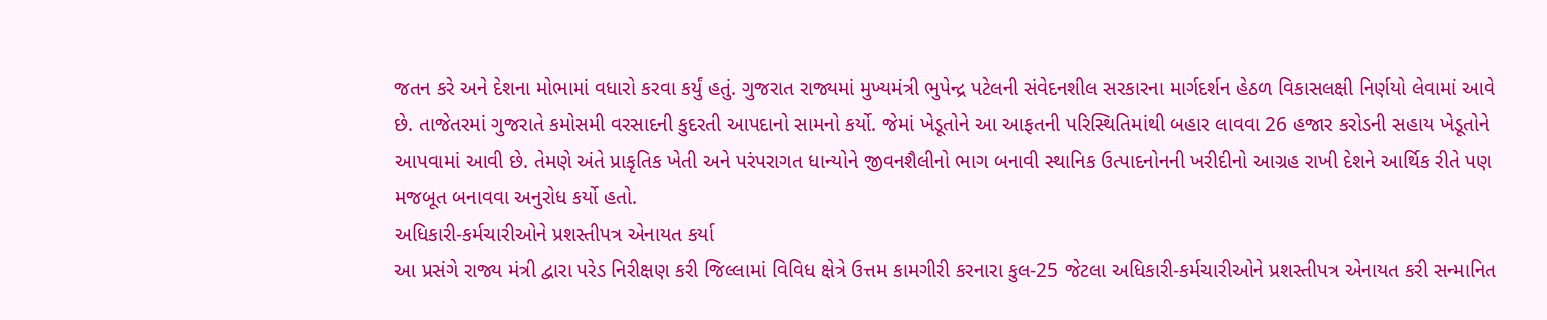જતન કરે અને દેશના મોભામાં વધારો કરવા કર્યું હતું. ગુજરાત રાજ્યમાં મુખ્યમંત્રી ભુપેન્દ્ર પટેલની સંવેદનશીલ સરકારના માર્ગદર્શન હેઠળ વિકાસલક્ષી નિર્ણયો લેવામાં આવે છે. તાજેતરમાં ગુજરાતે કમોસમી વરસાદની કુદરતી આપદાનો સામનો કર્યો. જેમાં ખેડૂતોને આ આફતની પરિસ્થિતિમાંથી બહાર લાવવા 26 હજાર કરોડની સહાય ખેડૂતોને આપવામાં આવી છે. તેમણે અંતે પ્રાકૃતિક ખેતી અને પરંપરાગત ધાન્યોને જીવનશૈલીનો ભાગ બનાવી સ્થાનિક ઉત્પાદનોનની ખરીદીનો આગ્રહ રાખી દેશને આર્થિક રીતે પણ મજબૂત બનાવવા અનુરોધ કર્યો હતો.
અધિકારી-કર્મચારીઓને પ્રશસ્તીપત્ર એનાયત કર્યા
આ પ્રસંગે રાજ્ય મંત્રી દ્વારા પરેડ નિરીક્ષણ કરી જિલ્લામાં વિવિધ ક્ષેત્રે ઉત્તમ કામગીરી કરનારા કુલ-25 જેટલા અધિકારી-કર્મચારીઓને પ્રશસ્તીપત્ર એનાયત કરી સન્માનિત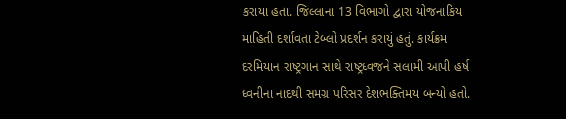કરાયા હતા. જિલ્લાના 13 વિભાગો દ્વારા યોજનાકિય માહિતી દર્શાવતા ટેબ્લો પ્રદર્શન કરાયું હતું. કાર્યક્રમ દરમિયાન રાષ્ટ્રગાન સાથે રાષ્ટ્રધ્વજને સલામી આપી હર્ષ ધ્વનીના નાદથી સમગ્ર પરિસર દેશભક્તિમય બન્યો હતો.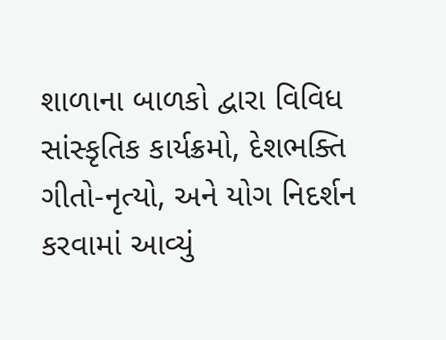શાળાના બાળકો દ્વારા વિવિધ સાંસ્કૃતિક કાર્યક્રમો, દેશભક્તિ ગીતો-નૃત્યો, અને યોગ નિદર્શન કરવામાં આવ્યું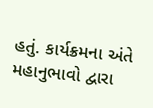હતું. કાર્યક્રમના અંતે મહાનુભાવો દ્વારા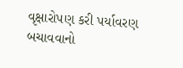વૃક્ષારોપણ કરી પર્યાવરણ બચાવવાનો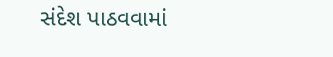સંદેશ પાઠવવામાં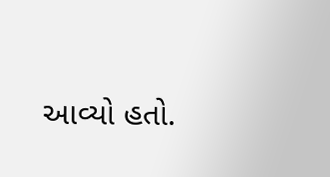આવ્યો હતો.